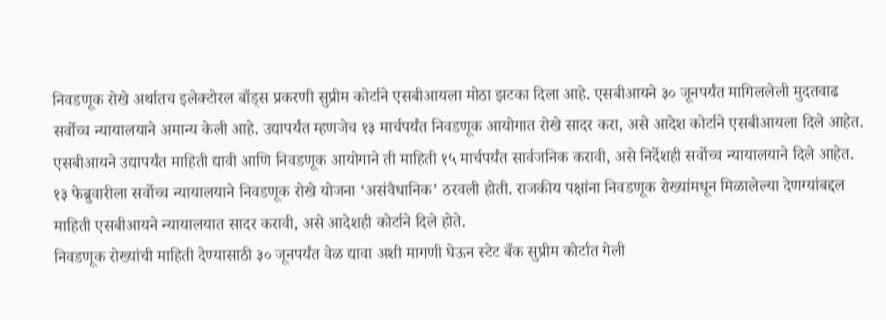निवडणूक रोखे अर्थातच इलेक्टोरल बाँड्स प्रकरणी सुप्रीम कोर्टाने एसबीआयला मोठा झटका दिला आहे. एसबीआयने ३० जूनपर्यंत मागिललेली मुदतवाढ सर्वोच्च न्यायालयाने अमान्य केली आहे. उद्यापर्यंत म्हणजेच १३ मार्चपर्यंत निवडणूक आयोगात रोखे सादर करा, असे आदेश कोर्टाने एसबीआयला दिले आहेत.
एसबीआयने उद्यापर्यंत माहिती द्यावी आणि निवडणूक आयोगाने ती माहिती १५ मार्चपर्यंत सार्वजनिक करावी, असे निर्देशही सर्वोच्च न्यायालयाने दिले आहेत. १३ फेब्रुवारीला सर्वोच्च न्यायालयाने निवडणूक रोखे योजना ‘असंवैधानिक’ ठरवली होती. राजकीय पक्षांना निवडणूक रोख्यांमधून मिळालेल्या देणग्यांबद्दल माहिती एसबीआयने न्यायालयात सादर करावी, असे आदेशही कोर्टाने दिले होते.
निवडणूक रोख्यांची माहिती देण्यासाठी ३० जूनपर्यंत वेळ द्यावा अशी मागणी घेऊन स्टेट बँक सुप्रीम कोर्टात गेली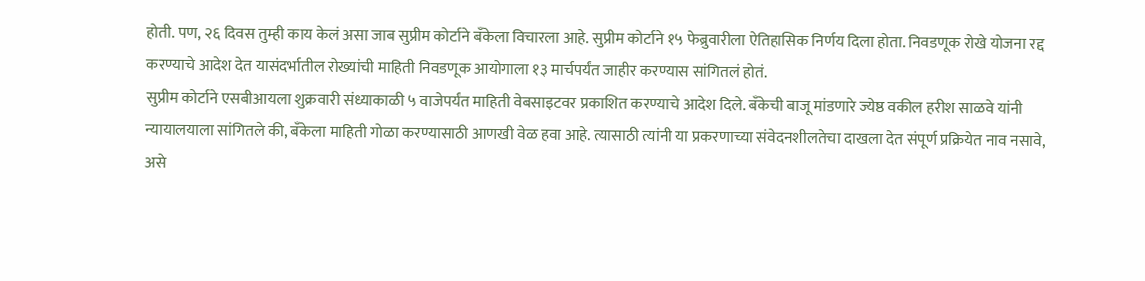होती. पण, २६ दिवस तुम्ही काय केलं असा जाब सुप्रीम कोर्टाने बँकेला विचारला आहे. सुप्रीम कोर्टाने १५ फेब्रुवारीला ऐतिहासिक निर्णय दिला होता. निवडणूक रोखे योजना रद्द करण्याचे आदेश देत यासंदर्भातील रोख्यांची माहिती निवडणूक आयोगाला १३ मार्चपर्यंत जाहीर करण्यास सांगितलं होतं.
सुप्रीम कोर्टाने एसबीआयला शुक्रवारी संध्याकाळी ५ वाजेपर्यंत माहिती वेबसाइटवर प्रकाशित करण्याचे आदेश दिले. बँकेची बाजू मांडणारे ज्येष्ठ वकील हरीश साळवे यांनी न्यायालयाला सांगितले की, बँकेला माहिती गोळा करण्यासाठी आणखी वेळ हवा आहे. त्यासाठी त्यांनी या प्रकरणाच्या संवेदनशीलतेचा दाखला देत संपूर्ण प्रक्रियेत नाव नसावे, असे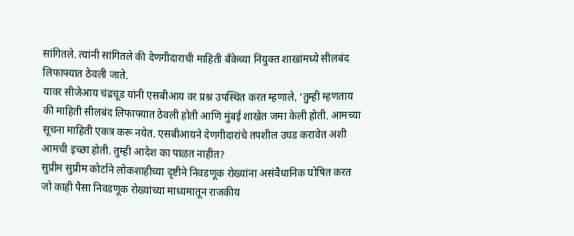सांगितले. त्यांनी सांगितले की देणगीदाराची माहिती बँकेच्या नियुक्त शाखांमध्ये सीलबंद लिफाफ्यात ठेवली जाते.
यावर सीजेआय चंद्रचूड यांनी एसबीआय वर प्रश्न उपस्थित करत म्हणाले, ‘तुम्ही म्हणताय की माहिती सीलबंद लिफाफ्यात ठेवली होती आणि मुंबई शाखेत जमा केली होती. आमच्या सूचना माहिती एकत्र करू नयेत. एसबीआयने देणगीदारांचे तपशील उघड करावेत अशी आमची इच्छा होती. तुम्ही आदेश का पाळत नाहीत?
सुप्रीम सुप्रीम कोर्टाने लोकशाहीच्या दृष्टीने निवडणूक रोख्यांना असंवैधानिक घोषित करत जो काही पैसा निवडणूक रोख्यांच्या माध्यमातून राजकीय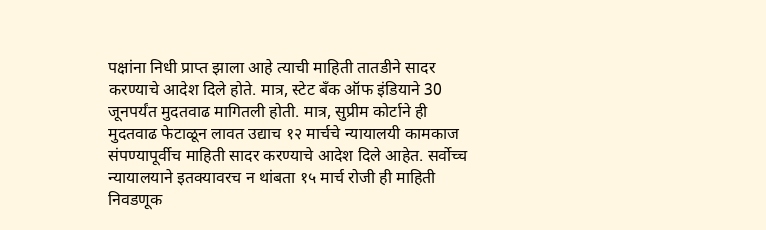पक्षांना निधी प्राप्त झाला आहे त्याची माहिती तातडीने सादर करण्याचे आदेश दिले होते. मात्र, स्टेट बँक ऑफ इंडियाने 30 जूनपर्यंत मुदतवाढ मागितली होती. मात्र, सुप्रीम कोर्टाने ही मुदतवाढ फेटाळून लावत उद्याच १२ मार्चचे न्यायालयी कामकाज संपण्यापूर्वीच माहिती सादर करण्याचे आदेश दिले आहेत. सर्वोच्च न्यायालयाने इतक्यावरच न थांबता १५ मार्च रोजी ही माहिती निवडणूक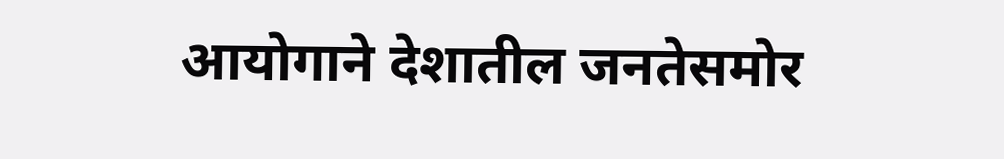आयोगाने देशातील जनतेसमोर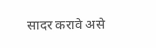सादर करावे असे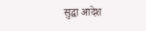सुद्धा आदेश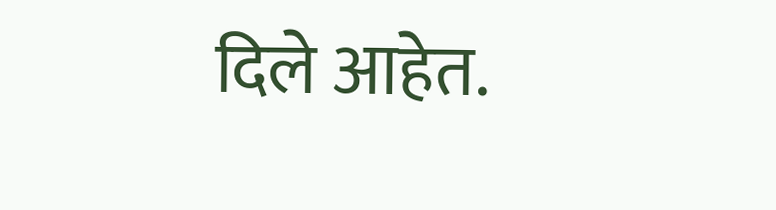दिले आहेत.